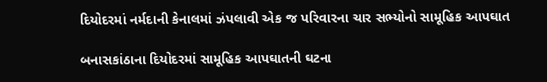દિયોદરમાં નર્મદાની કેનાલમાં ઝંપલાવી એક જ પરિવારના ચાર સભ્યોનો સામૂહિક આપઘાત

બનાસકાંઠાના દિયોદરમાં સામૂહિક આપઘાતની ઘટના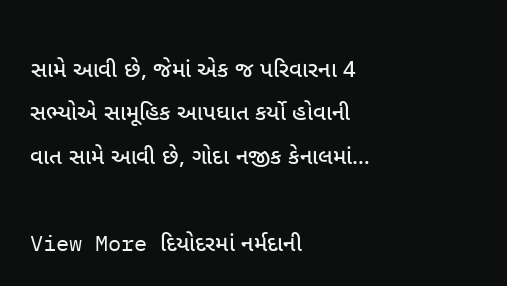સામે આવી છે, જેમાં એક જ પરિવારના 4 સભ્યોએ સામૂહિક આપઘાત કર્યો હોવાની વાત સામે આવી છે, ગોદા નજીક કેનાલમાં…

View More દિયોદરમાં નર્મદાની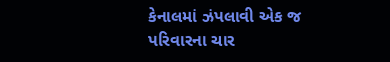કેનાલમાં ઝંપલાવી એક જ પરિવારના ચાર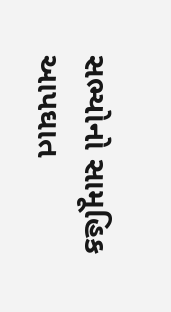સભ્યોનો સામૂહિક આપઘાત